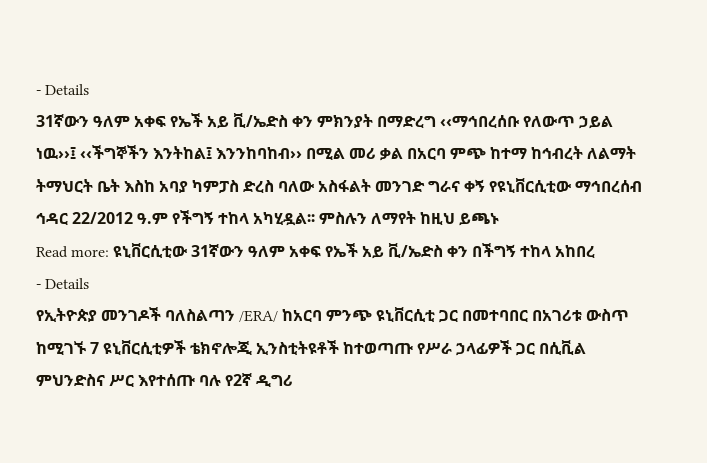- Details
31ኛውን ዓለም አቀፍ የኤች አይ ቪ/ኤድስ ቀን ምክንያት በማድረግ ‹‹ማኅበረሰቡ የለውጥ ኃይል ነዉ››፤ ‹‹ችግኞችን እንትከል፤ እንንከባከብ›› በሚል መሪ ቃል በአርባ ምጭ ከተማ ከኅብረት ለልማት ትማህርት ቤት እስከ አባያ ካምፓስ ድረስ ባለው አስፋልት መንገድ ግራና ቀኝ የዩኒቨርሲቲው ማኅበረሰብ ኅዳር 22/2012 ዓ.ም የችግኝ ተከላ አካሂዷል፡፡ ምስሉን ለማየት ከዚህ ይጫኑ
Read more: ዩኒቨርሲቲው 31ኛውን ዓለም አቀፍ የኤች አይ ቪ/ኤድስ ቀን በችግኝ ተከላ አከበረ
- Details
የኢትዮጵያ መንገዶች ባለስልጣን /ERA/ ከአርባ ምንጭ ዩኒቨርሲቲ ጋር በመተባበር በአገሪቱ ውስጥ ከሚገኙ 7 ዩኒቨርሲቲዎች ቴክኖሎጂ ኢንስቲትዩቶች ከተወጣጡ የሥራ ኃላፊዎች ጋር በሲቪል ምህንድስና ሥር እየተሰጡ ባሉ የ2ኛ ዲግሪ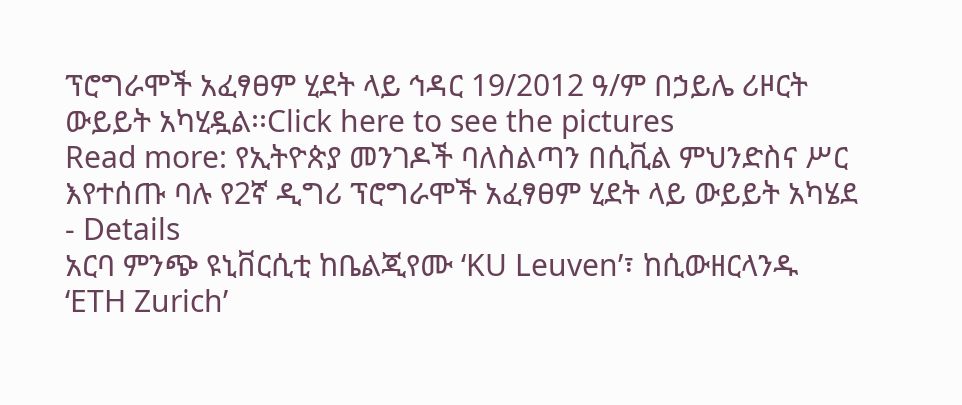ፕሮግራሞች አፈፃፀም ሂደት ላይ ኅዳር 19/2012 ዓ/ም በኃይሌ ሪዞርት ውይይት አካሂዷል፡፡Click here to see the pictures
Read more: የኢትዮጵያ መንገዶች ባለስልጣን በሲቪል ምህንድስና ሥር እየተሰጡ ባሉ የ2ኛ ዲግሪ ፕሮግራሞች አፈፃፀም ሂደት ላይ ውይይት አካሄደ
- Details
አርባ ምንጭ ዩኒቨርሲቲ ከቤልጂየሙ ʻKU Leuvenʼ፣ ከሲውዘርላንዱ ʻETH Zurichʼ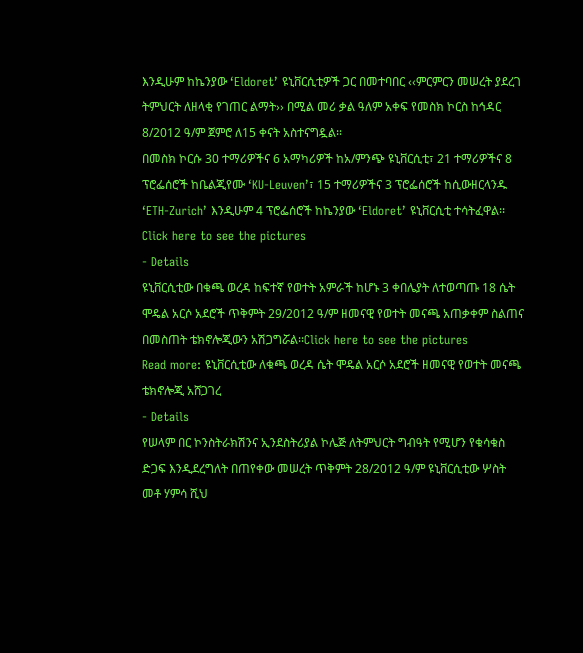እንዲሁም ከኬንያው ʻEldoretʼ ዩኒቨርሲቲዎች ጋር በመተባበር ‹‹ምርምርን መሠረት ያደረገ ትምህርት ለዘላቂ የገጠር ልማት›› በሚል መሪ ቃል ዓለም አቀፍ የመስክ ኮርስ ከኅዳር 8/2012 ዓ/ም ጀምሮ ለ15 ቀናት አስተናግዷል፡፡
በመስክ ኮርሱ 30 ተማሪዎችና 6 አማካሪዎች ከአ/ምንጭ ዩኒቨርሲቲ፣ 21 ተማሪዎችና 8 ፕሮፌሰሮች ከቤልጂየሙ ʻKU-Leuvenʼ፣ 15 ተማሪዎችና 3 ፕሮፌሰሮች ከሲውዘርላንዱ ʻETH-Zurichʼ እንዲሁም 4 ፕሮፌሰሮች ከኬንያው ʻEldoretʼ ዩኒቨርሲቲ ተሳትፈዋል፡፡Click here to see the pictures
- Details
ዩኒቨርሲቲው በቁጫ ወረዳ ከፍተኛ የወተት አምራች ከሆኑ 3 ቀበሌያት ለተወጣጡ 18 ሴት ሞዴል አርሶ አደሮች ጥቅምት 29/2012 ዓ/ም ዘመናዊ የወተት መናጫ አጠቃቀም ስልጠና በመስጠት ቴክኖሎጂውን አሽጋግሯል፡፡Click here to see the pictures
Read more: ዩኒቨርሲቲው ለቁጫ ወረዳ ሴት ሞዴል አርሶ አደሮች ዘመናዊ የወተት መናጫ ቴክኖሎጂ አሸጋገረ
- Details
የሠላም በር ኮንስትራክሽንና ኢንደስትሪያል ኮሌጅ ለትምህርት ግብዓት የሚሆን የቁሳቁስ ድጋፍ እንዲደረግለት በጠየቀው መሠረት ጥቅምት 28/2012 ዓ/ም ዩኒቨርሲቲው ሦስት መቶ ሃምሳ ሺህ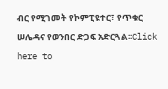ብር የሚገመት የኮምፒዩተር፣ የጥቁር ሠሌዳና የወንበር ድጋፍ አድርጓል፡፡Click here to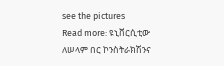see the pictures
Read more: ዩኒቨርሲቲው ለሠላም በር ኮንስትራክሽንና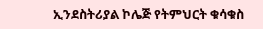ኢንደስትሪያል ኮሌጅ የትምህርት ቁሳቁስ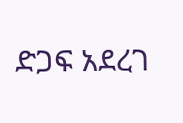ድጋፍ አደረገ